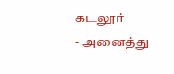கடலூர்
- அனைத்து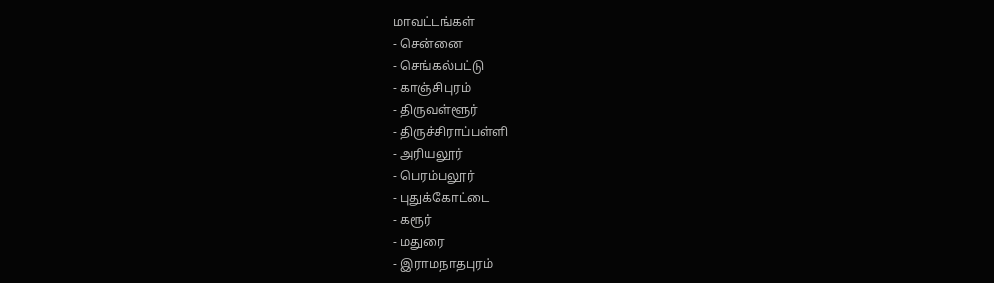மாவட்டங்கள்
- சென்னை
- செங்கல்பட்டு
- காஞ்சிபுரம்
- திருவள்ளூர்
- திருச்சிராப்பள்ளி
- அரியலூர்
- பெரம்பலூர்
- புதுக்கோட்டை
- கரூர்
- மதுரை
- இராமநாதபுரம்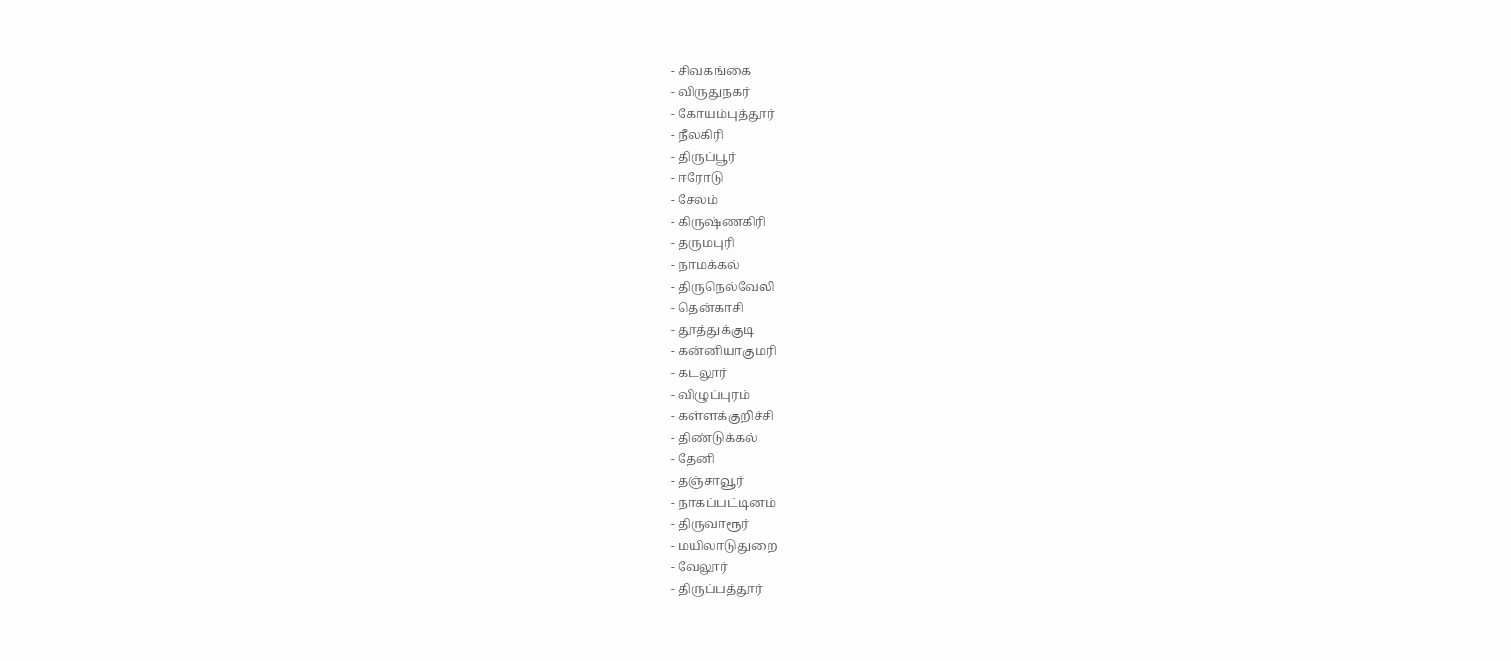- சிவகங்கை
- விருதுநகர்
- கோயம்புத்தூர்
- நீலகிரி
- திருப்பூர்
- ஈரோடு
- சேலம்
- கிருஷ்ணகிரி
- தருமபுரி
- நாமக்கல்
- திருநெல்வேலி
- தென்காசி
- தூத்துக்குடி
- கன்னியாகுமரி
- கடலூர்
- விழுப்புரம்
- கள்ளக்குறிச்சி
- திண்டுக்கல்
- தேனி
- தஞ்சாவூர்
- நாகப்பட்டினம்
- திருவாரூர்
- மயிலாடுதுறை
- வேலூர்
- திருப்பத்தூர்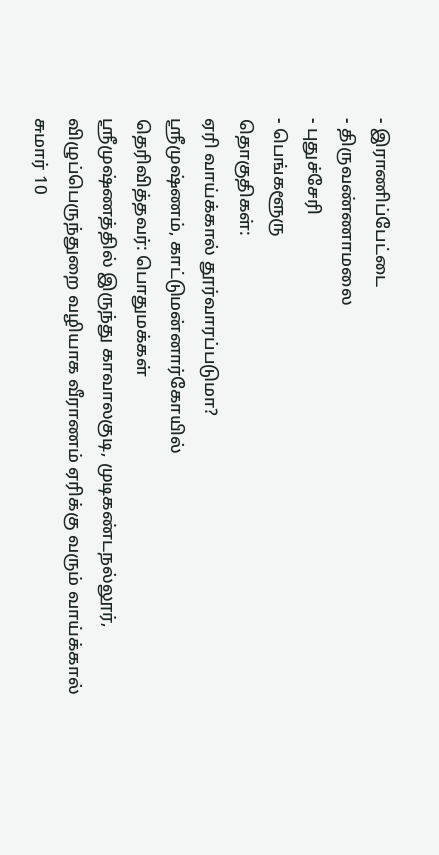- இராணிப்பேட்டை
- திருவண்ணாமலை
- புதுச்சேரி
- பெங்களூரு
தொகுதிகள்:
ஏரி வாய்க்கால் தூர்வாரப்படுமா?
ஸ்ரீமுஷ்ணம், காட்டுமன்னார்கோயில்
தெரிவித்தவர்: பொதுமக்கள்
ஸ்ரீமுஷ்ணத்தில் இருந்து காவாலகுடி, முடிகண்டநல்லூர், விழுப்பெருந்துறை வழியாக வீராணம் ஏரிக்கு வரும் வாய்க்கால் சுமார் 10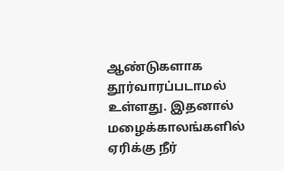ஆண்டுகளாக தூர்வாரப்படாமல் உள்ளது. இதனால் மழைக்காலங்களில் ஏரிக்கு நீர்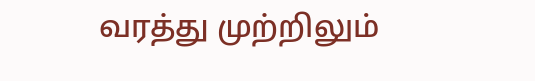வரத்து முற்றிலும்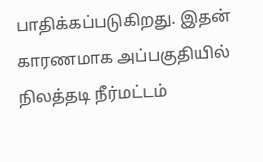பாதிக்கப்படுகிறது. இதன் காரணமாக அப்பகுதியில் நிலத்தடி நீர்மட்டம்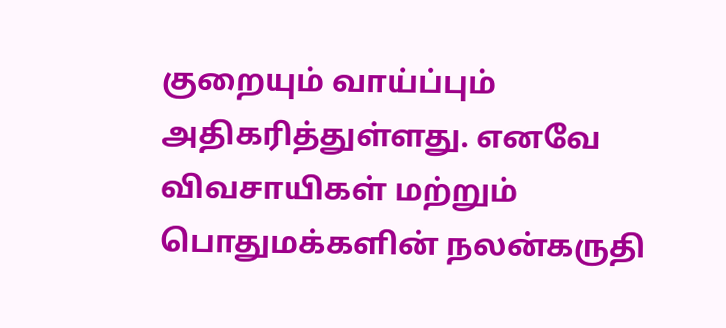குறையும் வாய்ப்பும் அதிகரித்துள்ளது. எனவே விவசாயிகள் மற்றும் பொதுமக்களின் நலன்கருதி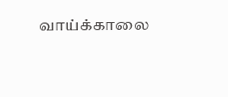வாய்க்காலை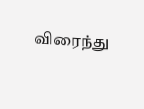விரைந்து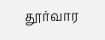தூர்வார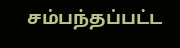சம்பந்தப்பட்ட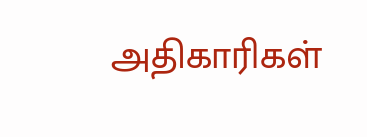அதிகாரிகள்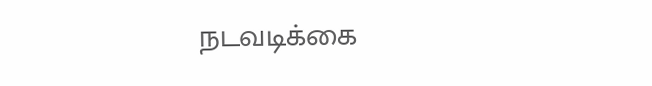நடவடிக்கை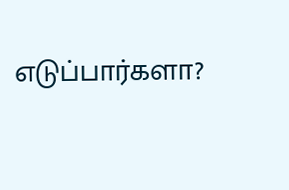எடுப்பார்களா?